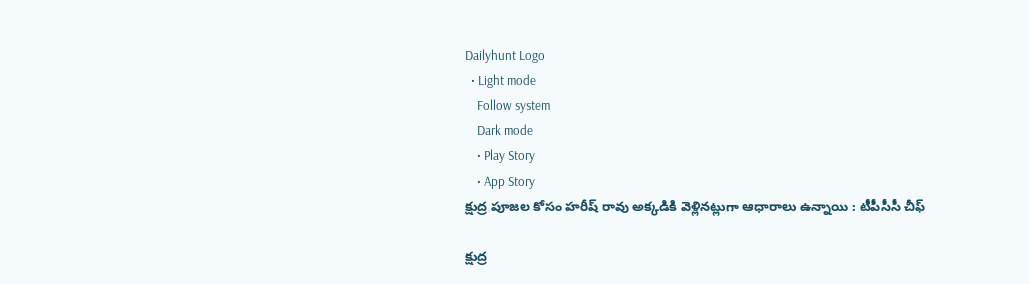Dailyhunt Logo
  • Light mode
    Follow system
    Dark mode
    • Play Story
    • App Story
క్షుద్ర పూజల కోసం హరీష్ రావు అక్కడికి వెళ్లినట్లుగా ఆధారాలు ఉన్నాయి : టీపీసీసీ చీఫ్‌

క్షుద్ర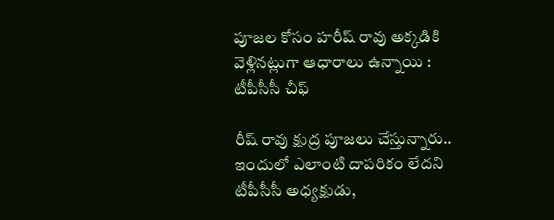పూజల కోసం హరీష్ రావు అక్కడికి వెళ్లినట్లుగా ఆధారాలు ఉన్నాయి : టీపీసీసీ చీఫ్‌

రీష్ రావు క్షుద్ర పూజలు చేస్తున్నారు.. ఇందులో ఎలాంటి దాపరికం లేదని టీపీసీసీ అధ్యక్షుడు,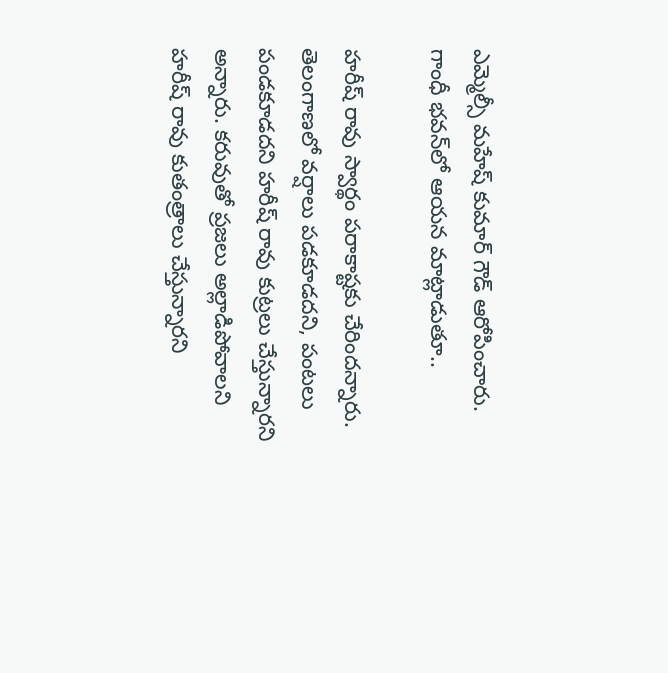ఎమ్మెల్సీ మహేష్ కుమార్ గౌడ్ ఆరోపించారు. గాంధీ భవన్‌లో ఆయన మాట్లాడుతూ..

హరీష్ రావు స్వార్థం పరాకాష్టకు చేరిందన్నారు. తెలంగాణలో వర్షాలు పడకూడదని, పంటలు పండకూడదని హరీష్ రావు కుట్రలు చేస్తున్నారని అన్నారు. కరువుతో ప్రజలు అల్లాడిపోవాలని హరీష్ రావు కుతంత్రాలు చేస్తున్నారని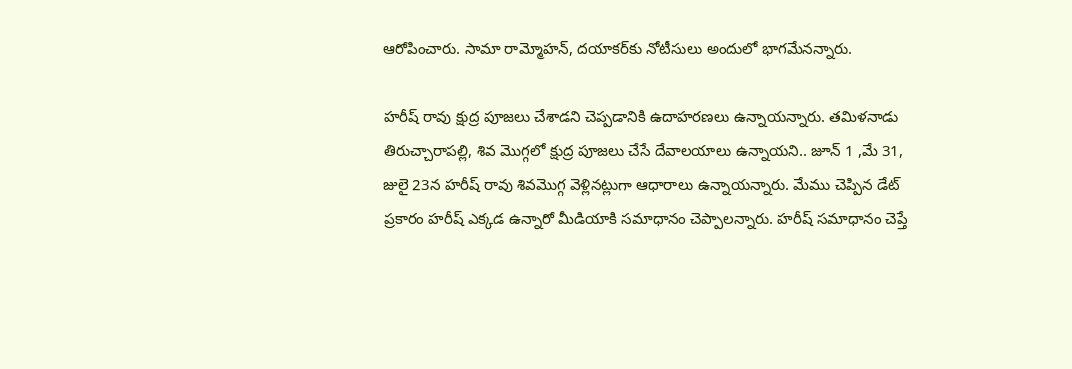ఆరోపించారు. సామా రామ్మోహన్, దయాకర్‌కు నోటీసులు అందులో భాగమేనన్నారు.

హరీష్ రావు క్షుద్ర పూజలు చేశాడని చెప్పడానికి ఉదాహరణలు ఉన్నాయన్నారు. తమిళనాడు తిరుచ్చారాపల్లి, శివ మొగ్గలో క్షుద్ర పూజలు చేసే దేవాలయాలు ఉన్నాయని.. జూన్ 1 ,మే 31, జులై 23న హరీష్ రావు శివమొగ్గ వెళ్లినట్లుగా ఆధారాలు ఉన్నాయన్నారు. మేము చెప్పిన డేట్ ప్రకారం హరీష్ ఎక్కడ ఉన్నారో మీడియాకి సమాధానం చెప్పాలన్నారు. హరీష్ సమాధానం చెప్తే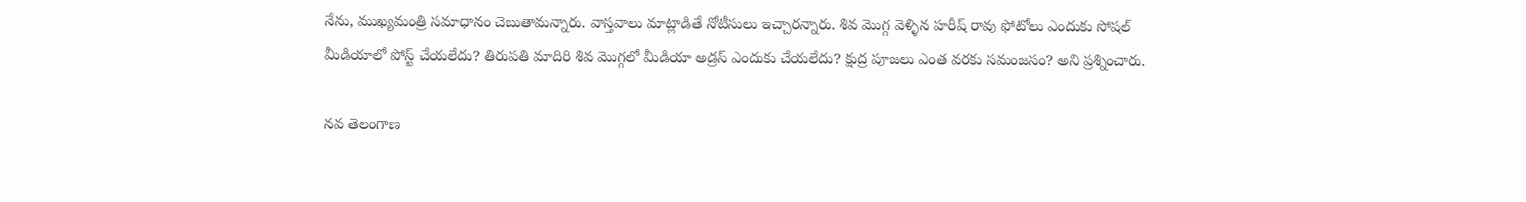నేను, ముఖ్యమంత్రి సమాధానం చెబుతామన్నారు. వాస్తవాలు మాట్లాడితే నోటీసులు ఇచ్చారన్నారు. శివ మొగ్గ వెళ్ళిన హరీష్ రావు ఫోటోలు ఎందుకు సోషల్ మీడియాలో పోస్ట్ చేయలేదు? తిరుపతి మాదిరి శివ మొగ్గలో మీడియా అడ్రస్ ఎందుకు చేయలేదు? క్షుద్ర పూజలు ఎంత వరకు సమంజసం? అని ప్రశ్నించారు.

నవ తెలంగాణ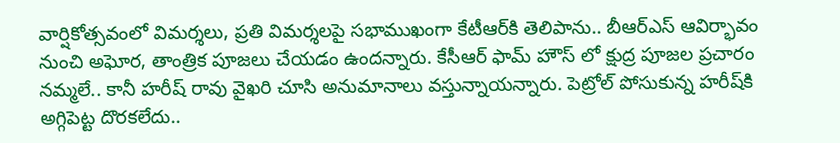వార్షికోత్సవంలో విమర్శలు, ప్రతి విమర్శలపై సభాముఖంగా కేటీఆర్‌కి తెలిపాను.. బీఆర్ఎస్ ఆవిర్భావం నుంచి అఘోర, తాంత్రిక పూజలు చేయడం ఉందన్నారు. కేసీఆర్ ఫామ్ హౌస్ లో క్షుద్ర పూజల ప్రచారం నమ్మలే.. కానీ హరీష్ రావు వైఖరి చూసి అనుమానాలు వస్తున్నాయన్నారు. పెట్రోల్ పోసుకున్న హరీష్‌కి అగ్గిపెట్ట దొరకలేదు..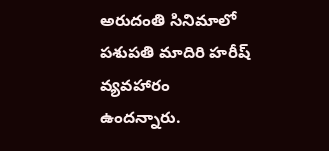అరుదంతి సినిమాలో పశుపతి మాదిరి హరీష్ వ్యవహారం ఉందన్నారు.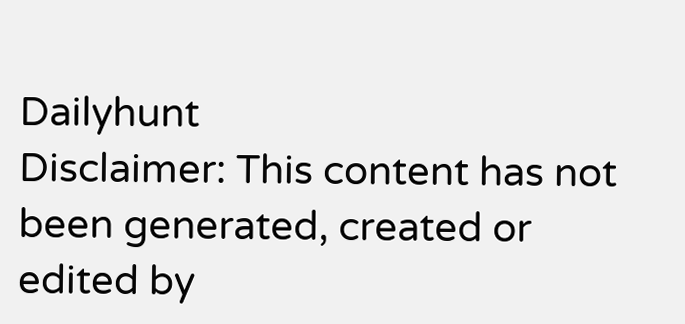Dailyhunt
Disclaimer: This content has not been generated, created or edited by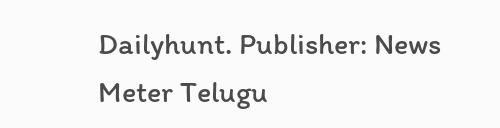Dailyhunt. Publisher: News Meter Telugu